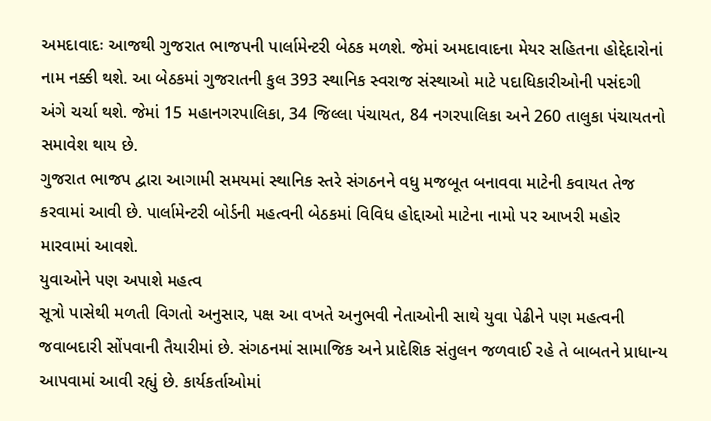અમદાવાદઃ આજથી ગુજરાત ભાજપની પાર્લામેન્ટરી બેઠક મળશે. જેમાં અમદાવાદના મેયર સહિતના હોદ્દેદારોનાં નામ નક્કી થશે. આ બેઠકમાં ગુજરાતની કુલ 393 સ્થાનિક સ્વરાજ સંસ્થાઓ માટે પદાધિકારીઓની પસંદગી અંગે ચર્ચા થશે. જેમાં 15 મહાનગરપાલિકા, 34 જિલ્લા પંચાયત, 84 નગરપાલિકા અને 260 તાલુકા પંચાયતનો સમાવેશ થાય છે.
ગુજરાત ભાજપ દ્વારા આગામી સમયમાં સ્થાનિક સ્તરે સંગઠનને વધુ મજબૂત બનાવવા માટેની કવાયત તેજ કરવામાં આવી છે. પાર્લામેન્ટરી બોર્ડની મહત્વની બેઠકમાં વિવિધ હોદ્દાઓ માટેના નામો પર આખરી મહોર મારવામાં આવશે.
યુવાઓને પણ અપાશે મહત્વ
સૂત્રો પાસેથી મળતી વિગતો અનુસાર, પક્ષ આ વખતે અનુભવી નેતાઓની સાથે યુવા પેઢીને પણ મહત્વની જવાબદારી સોંપવાની તૈયારીમાં છે. સંગઠનમાં સામાજિક અને પ્રાદેશિક સંતુલન જળવાઈ રહે તે બાબતને પ્રાધાન્ય આપવામાં આવી રહ્યું છે. કાર્યકર્તાઓમાં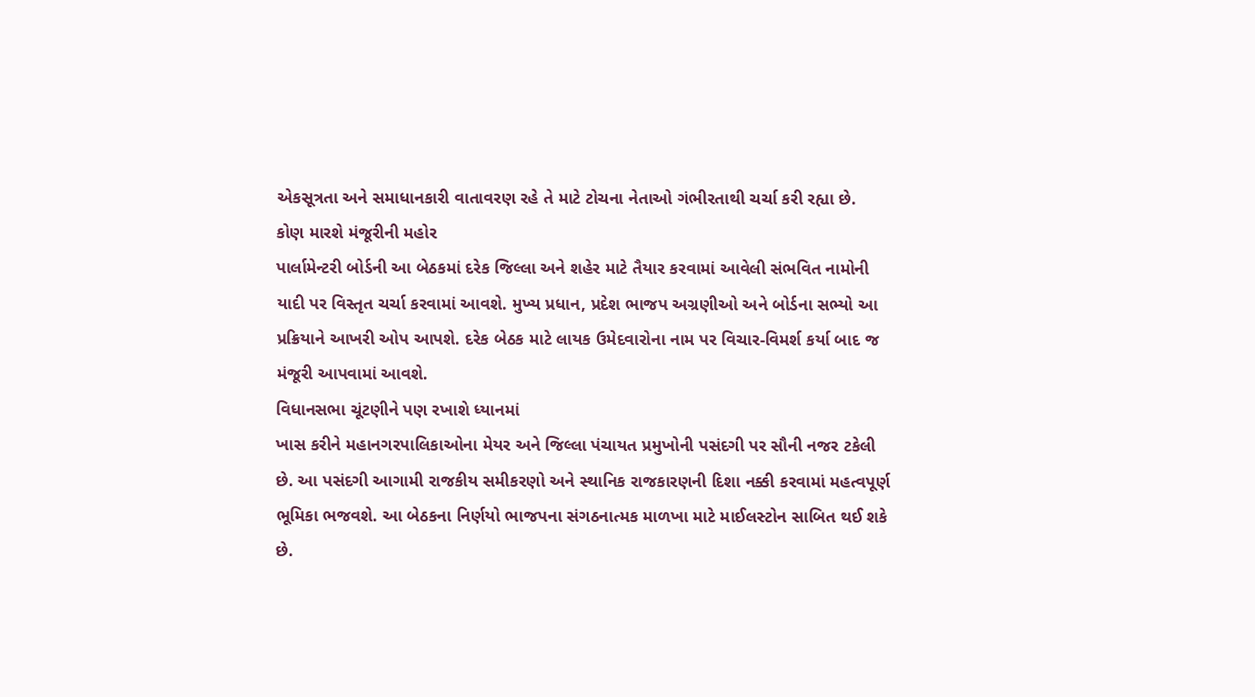એકસૂત્રતા અને સમાધાનકારી વાતાવરણ રહે તે માટે ટોચના નેતાઓ ગંભીરતાથી ચર્ચા કરી રહ્યા છે.
કોણ મારશે મંજૂરીની મહોર
પાર્લામેન્ટરી બોર્ડની આ બેઠકમાં દરેક જિલ્લા અને શહેર માટે તૈયાર કરવામાં આવેલી સંભવિત નામોની યાદી પર વિસ્તૃત ચર્ચા કરવામાં આવશે. મુખ્ય પ્રધાન, પ્રદેશ ભાજપ અગ્રણીઓ અને બોર્ડના સભ્યો આ પ્રક્રિયાને આખરી ઓપ આપશે. દરેક બેઠક માટે લાયક ઉમેદવારોના નામ પર વિચાર-વિમર્શ કર્યા બાદ જ મંજૂરી આપવામાં આવશે.
વિધાનસભા ચૂંટણીને પણ રખાશે ધ્યાનમાં
ખાસ કરીને મહાનગરપાલિકાઓના મેયર અને જિલ્લા પંચાયત પ્રમુખોની પસંદગી પર સૌની નજર ટકેલી છે. આ પસંદગી આગામી રાજકીય સમીકરણો અને સ્થાનિક રાજકારણની દિશા નક્કી કરવામાં મહત્વપૂર્ણ ભૂમિકા ભજવશે. આ બેઠકના નિર્ણયો ભાજપના સંગઠનાત્મક માળખા માટે માઈલસ્ટોન સાબિત થઈ શકે છે.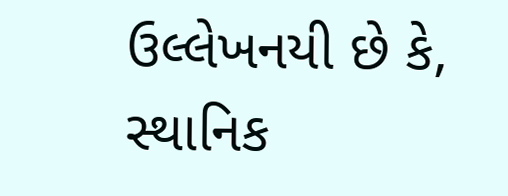ઉલ્લેખનયી છે કે, સ્થાનિક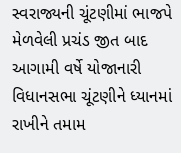સ્વરાજ્યની ચૂંટણીમાં ભાજપે મેળવેલી પ્રચંડ જીત બાદ આગામી વર્ષે યોજાનારી વિધાનસભા ચૂંટણીને ધ્યાનમાં રાખીને તમામ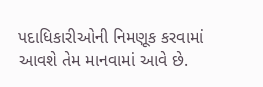પદાધિકારીઓની નિમણૂક કરવામાં આવશે તેમ માનવામાં આવે છે.